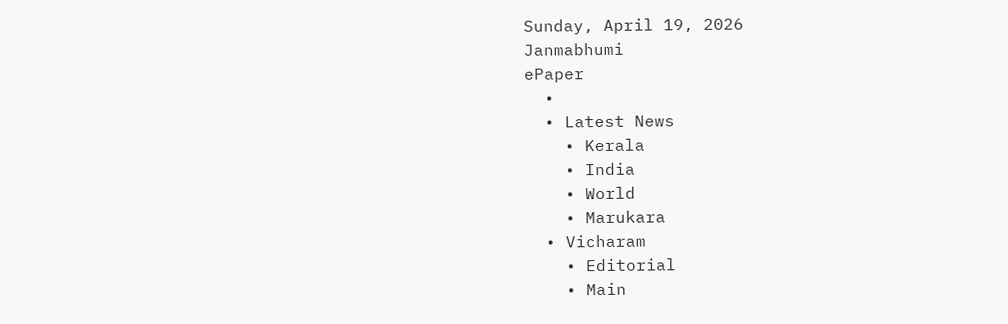Sunday, April 19, 2026
Janmabhumi
ePaper
  •
  • Latest News
    • Kerala
    • India
    • World
    • Marukara
  • Vicharam
    • Editorial
    • Main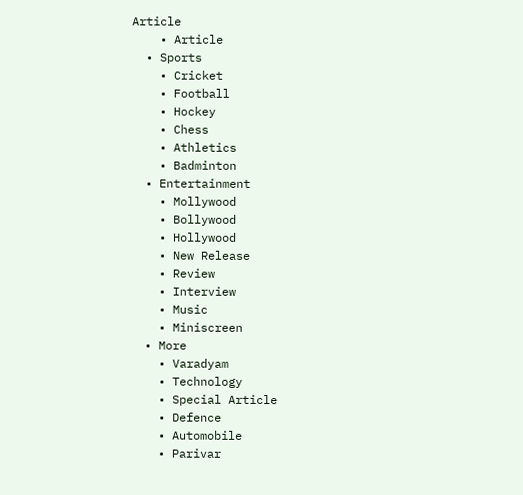Article
    • Article
  • Sports
    • Cricket
    • Football
    • Hockey
    • Chess
    • Athletics
    • Badminton
  • Entertainment
    • Mollywood
    • Bollywood
    • Hollywood
    • New Release
    • Review
    • Interview
    • Music
    • Miniscreen
  • More
    • Varadyam
    • Technology
    • Special Article
    • Defence
    • Automobile
    • Parivar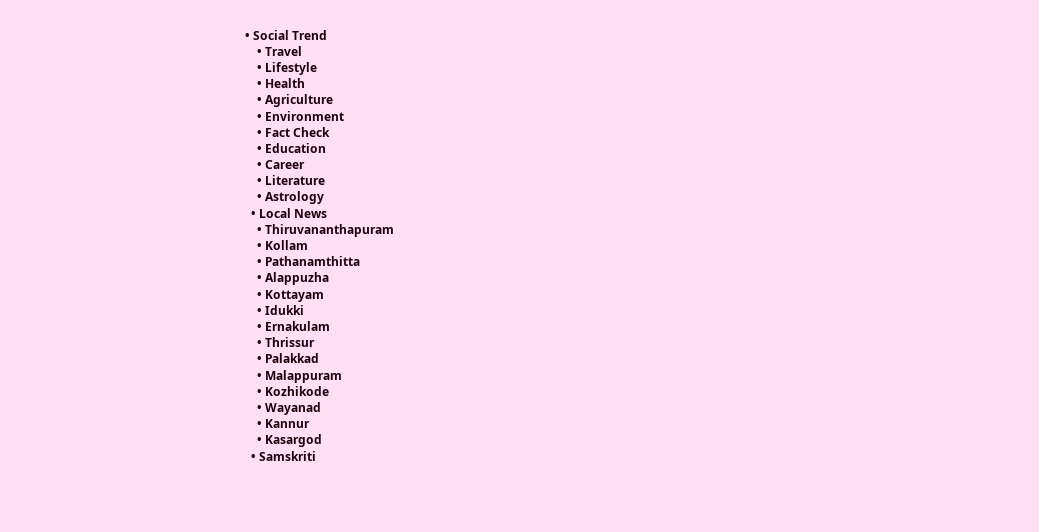• Social Trend
    • Travel
    • Lifestyle
    • Health
    • Agriculture
    • Environment
    • Fact Check
    • Education
    • Career
    • Literature
    • Astrology
  • Local News
    • Thiruvananthapuram
    • Kollam
    • Pathanamthitta
    • Alappuzha
    • Kottayam
    • Idukki
    • Ernakulam
    • Thrissur
    • Palakkad
    • Malappuram
    • Kozhikode
    • Wayanad
    • Kannur
    • Kasargod
  • Samskriti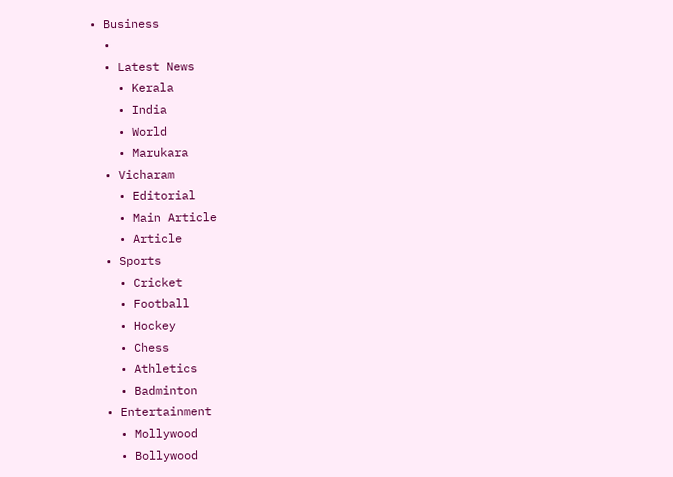• Business
  •
  • Latest News
    • Kerala
    • India
    • World
    • Marukara
  • Vicharam
    • Editorial
    • Main Article
    • Article
  • Sports
    • Cricket
    • Football
    • Hockey
    • Chess
    • Athletics
    • Badminton
  • Entertainment
    • Mollywood
    • Bollywood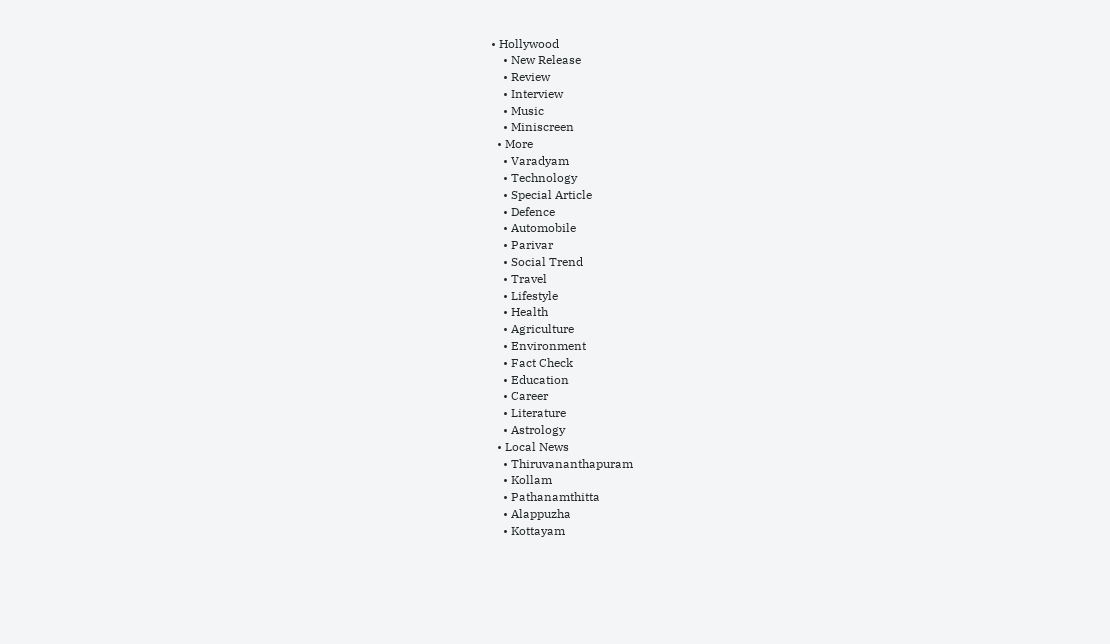• Hollywood
    • New Release
    • Review
    • Interview
    • Music
    • Miniscreen
  • More
    • Varadyam
    • Technology
    • Special Article
    • Defence
    • Automobile
    • Parivar
    • Social Trend
    • Travel
    • Lifestyle
    • Health
    • Agriculture
    • Environment
    • Fact Check
    • Education
    • Career
    • Literature
    • Astrology
  • Local News
    • Thiruvananthapuram
    • Kollam
    • Pathanamthitta
    • Alappuzha
    • Kottayam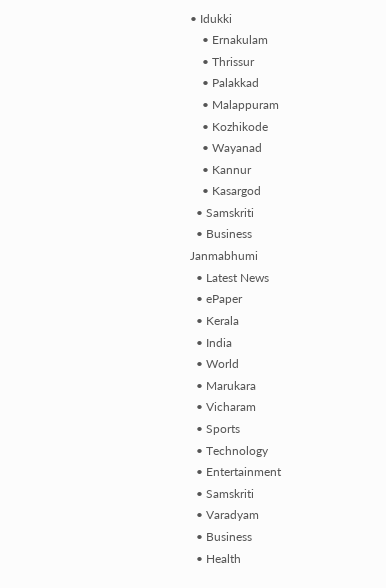• Idukki
    • Ernakulam
    • Thrissur
    • Palakkad
    • Malappuram
    • Kozhikode
    • Wayanad
    • Kannur
    • Kasargod
  • Samskriti
  • Business
Janmabhumi
  • Latest News
  • ePaper
  • Kerala
  • India
  • World
  • Marukara
  • Vicharam
  • Sports
  • Technology
  • Entertainment
  • Samskriti
  • Varadyam
  • Business
  • Health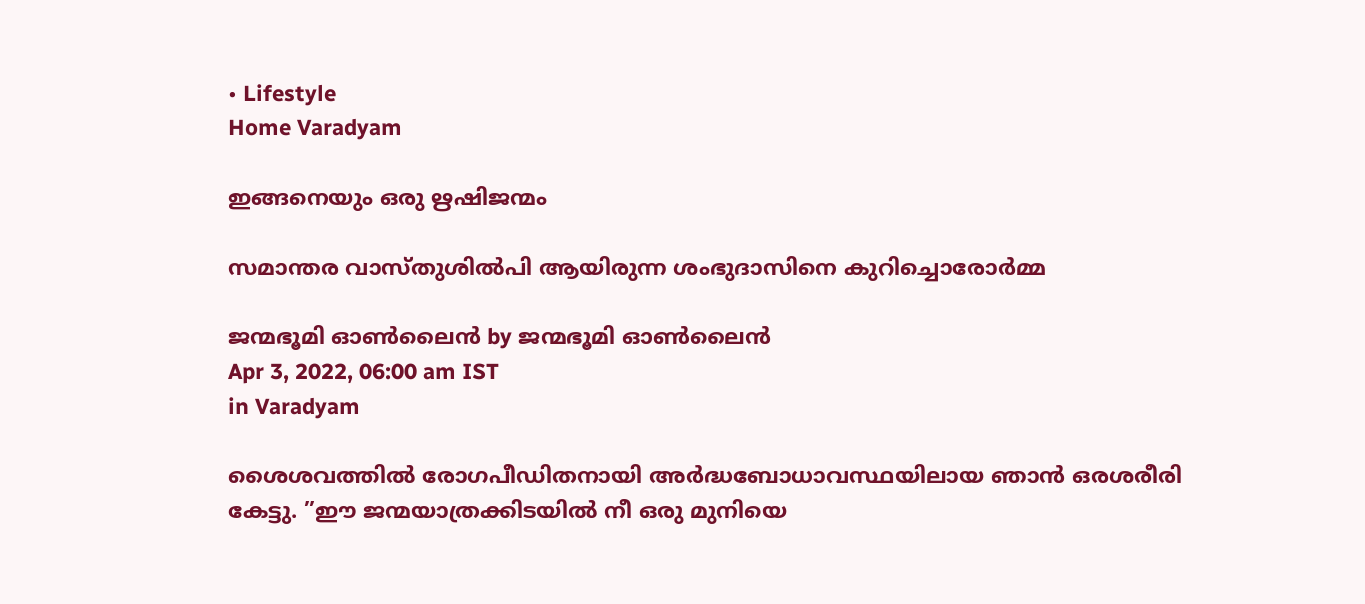• Lifestyle
Home Varadyam

ഇങ്ങനെയും ഒരു ഋഷിജന്മം

സമാന്തര വാസ്തുശില്‍പി ആയിരുന്ന ശംഭുദാസിനെ കുറിച്ചൊരോര്‍മ്മ

ജന്മഭൂമി ഓണ്‍ലൈന്‍ by ജന്മഭൂമി ഓണ്‍ലൈന്‍
Apr 3, 2022, 06:00 am IST
in Varadyam

ശൈശവത്തില്‍ രോഗപീഡിതനായി അര്‍ദ്ധബോധാവസ്ഥയിലായ ഞാന്‍ ഒരശരീരി കേട്ടു. ”ഈ ജന്മയാത്രക്കിടയില്‍ നീ ഒരു മുനിയെ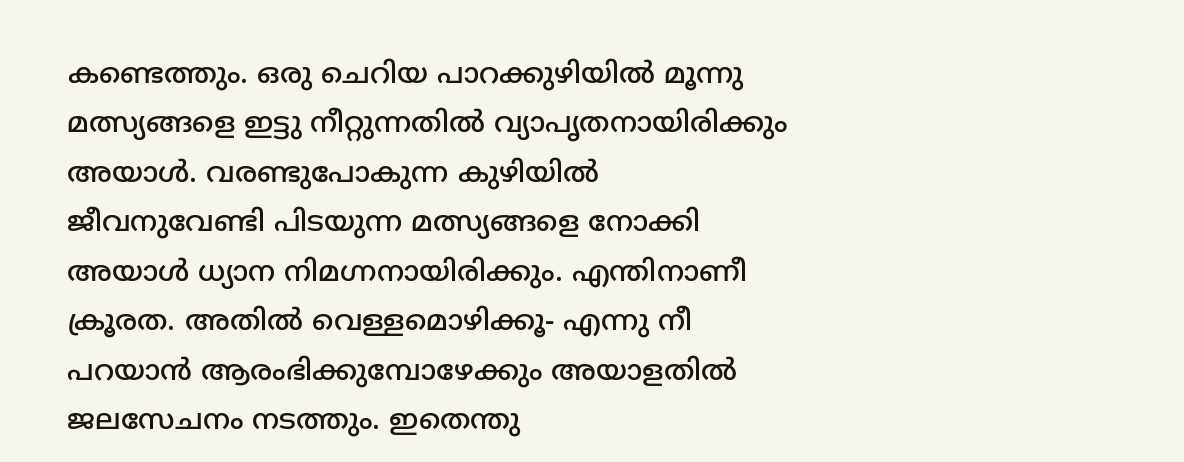കണ്ടെത്തും. ഒരു ചെറിയ പാറക്കുഴിയില്‍ മൂന്നു മത്സ്യങ്ങളെ ഇട്ടു നീറ്റുന്നതില്‍ വ്യാപൃതനായിരിക്കും അയാള്‍. വരണ്ടുപോകുന്ന കുഴിയില്‍ ജീവനുവേണ്ടി പിടയുന്ന മത്സ്യങ്ങളെ നോക്കി അയാള്‍ ധ്യാന നിമഗ്നനായിരിക്കും. എന്തിനാണീ ക്രൂരത. അതില്‍ വെള്ളമൊഴിക്കൂ- എന്നു നീ പറയാന്‍ ആരംഭിക്കുമ്പോഴേക്കും അയാളതില്‍ ജലസേചനം നടത്തും. ഇതെന്തു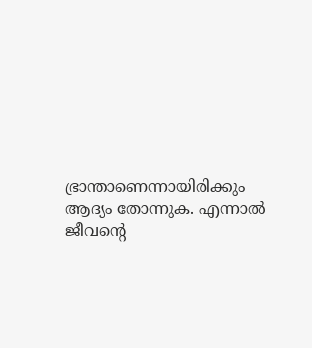ഭ്രാന്താണെന്നായിരിക്കും ആദ്യം തോന്നുക. എന്നാല്‍ ജീവന്റെ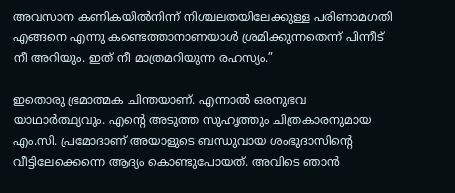അവസാന കണികയില്‍നിന്ന് നിശ്ചലതയിലേക്കുള്ള പരിണാമഗതി എങ്ങനെ എന്നു കണ്ടെത്താനാണയാള്‍ ശ്രമിക്കുന്നതെന്ന് പിന്നീട് നീ അറിയും. ഇത് നീ മാത്രമറിയുന്ന രഹസ്യം.”

ഇതൊരു ഭ്രമാത്മക ചിന്തയാണ്. എന്നാല്‍ ഒരനുഭവ യാഥാര്‍ത്ഥ്യവും. എന്റെ അടുത്ത സുഹൃത്തും ചിത്രകാരനുമായ എം.സി. പ്രമോദാണ് അയാളുടെ ബന്ധുവായ ശംഭുദാസിന്റെ വീട്ടിലേക്കെന്നെ ആദ്യം കൊണ്ടുപോയത്. അവിടെ ഞാന്‍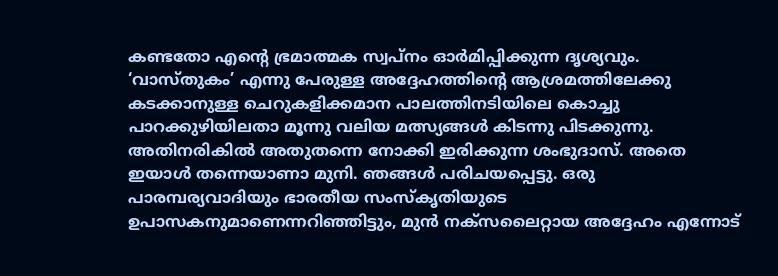കണ്ടതോ എന്റെ ഭ്രമാത്മക സ്വപ്‌നം ഓര്‍മിപ്പിക്കുന്ന ദൃശ്യവും. ‘വാസ്തുകം’ എന്നു പേരുള്ള അദ്ദേഹത്തിന്റെ ആശ്രമത്തിലേക്കു കടക്കാനുള്ള ചെറുകളിക്കമാന പാലത്തിനടിയിലെ കൊച്ചു പാറക്കുഴിയിലതാ മൂന്നു വലിയ മത്സ്യങ്ങള്‍ കിടന്നു പിടക്കുന്നു. അതിനരികില്‍ അതുതന്നെ നോക്കി ഇരിക്കുന്ന ശംഭുദാസ്. അതെ ഇയാള്‍ തന്നെയാണാ മുനി. ഞങ്ങള്‍ പരിചയപ്പെട്ടു. ഒരു പാരമ്പര്യവാദിയും ഭാരതീയ സംസ്‌കൃതിയുടെ ഉപാസകനുമാണെന്നറിഞ്ഞിട്ടും, മുന്‍ നക്‌സലൈറ്റായ അദ്ദേഹം എന്നോട്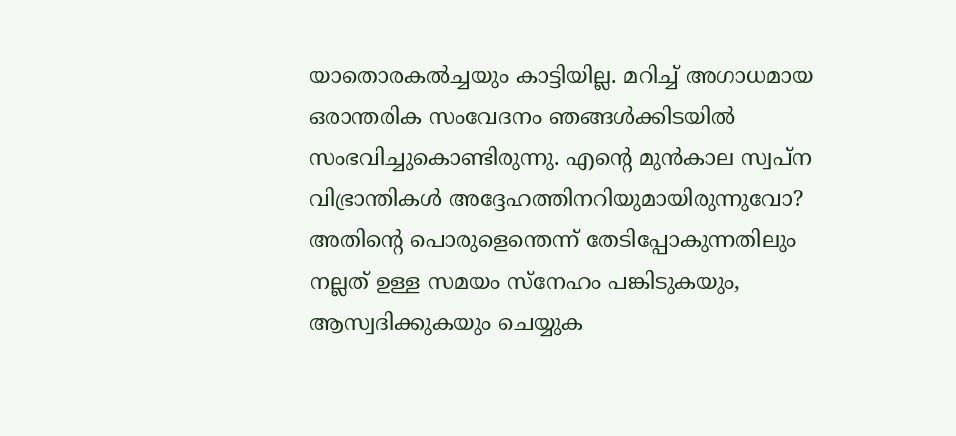യാതൊരകല്‍ച്ചയും കാട്ടിയില്ല. മറിച്ച് അഗാധമായ ഒരാന്തരിക സംവേദനം ഞങ്ങള്‍ക്കിടയില്‍ സംഭവിച്ചുകൊണ്ടിരുന്നു. എന്റെ മുന്‍കാല സ്വപ്‌ന വിഭ്രാന്തികള്‍ അദ്ദേഹത്തിനറിയുമായിരുന്നുവോ? അതിന്റെ പൊരുളെന്തെന്ന് തേടിപ്പോകുന്നതിലും നല്ലത് ഉള്ള സമയം സ്‌നേഹം പങ്കിടുകയും, ആസ്വദിക്കുകയും ചെയ്യുക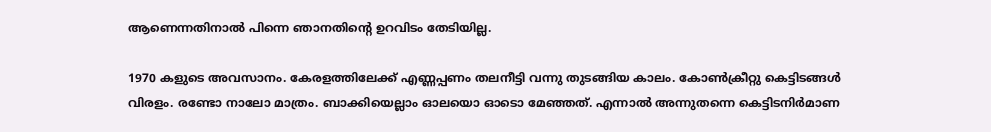ആണെന്നതിനാല്‍ പിന്നെ ഞാനതിന്റെ ഉറവിടം തേടിയില്ല.

1970 കളുടെ അവസാനം. കേരളത്തിലേക്ക് എണ്ണപ്പണം തലനീട്ടി വന്നു തുടങ്ങിയ കാലം. കോണ്‍ക്രീറ്റു കെട്ടിടങ്ങള്‍ വിരളം. രണ്ടോ നാലോ മാത്രം. ബാക്കിയെല്ലാം ഓലയൊ ഓടൊ മേഞ്ഞത്. എന്നാല്‍ അന്നുതന്നെ കെട്ടിടനിര്‍മാണ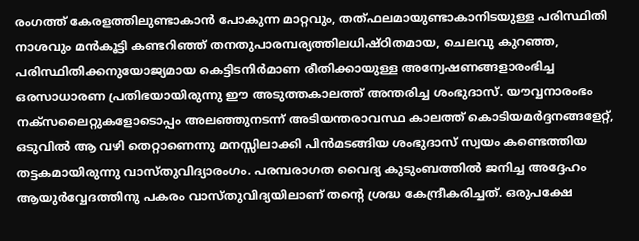രംഗത്ത് കേരളത്തിലുണ്ടാകാന്‍ പോകുന്ന മാറ്റവും, തത്ഫലമായുണ്ടാകാനിടയുള്ള പരിസ്ഥിതി നാശവും മന്‍കൂട്ടി കണ്ടറിഞ്ഞ് തനതുപാരമ്പര്യത്തിലധിഷ്ഠിതമായ, ചെലവു കുറഞ്ഞ, പരിസ്ഥിതിക്കനുയോജ്യമായ കെട്ടിടനിര്‍മാണ രീതിക്കായുള്ള അന്വേഷണങ്ങളാരംഭിച്ച ഒരസാധാരണ പ്രതിഭയായിരുന്നു ഈ അടുത്തകാലത്ത് അന്തരിച്ച ശംഭുദാസ്. യൗവ്വനാരംഭം നക്‌സലൈറ്റുകളോടൊപ്പം അലഞ്ഞുനടന്ന് അടിയന്തരാവസ്ഥ കാലത്ത് കൊടിയമര്‍ദ്ദനങ്ങളേറ്റ്, ഒടുവില്‍ ആ വഴി തെറ്റാണെന്നു മനസ്സിലാക്കി പിന്‍മടങ്ങിയ ശംഭുദാസ് സ്വയം കണ്ടെത്തിയ തട്ടകമായിരുന്നു വാസ്തുവിദ്യാരംഗം. പരമ്പരാഗത വൈദ്യ കുടുംബത്തില്‍ ജനിച്ച അദ്ദേഹം ആയുര്‍വ്വേദത്തിനു പകരം വാസ്തുവിദ്യയിലാണ് തന്റെ ശ്രദ്ധ കേന്ദ്രീകരിച്ചത്. ഒരുപക്ഷേ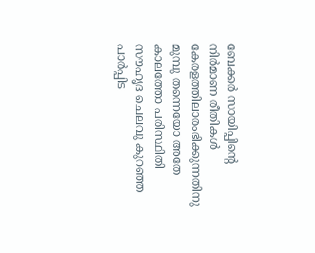ബേക്കര്‍ സായിപ്പിന്റെ നിര്‍മാണ രീതികള്‍ കേരളത്തിലാരംഭിക്കുന്നതിനു മുമ്പു തന്നെയോ അതേ കാലത്തോ പരിസ്ഥിതി സൗഹൃദ ചെലവു കുറഞ്ഞ പാര്‍പ്പിട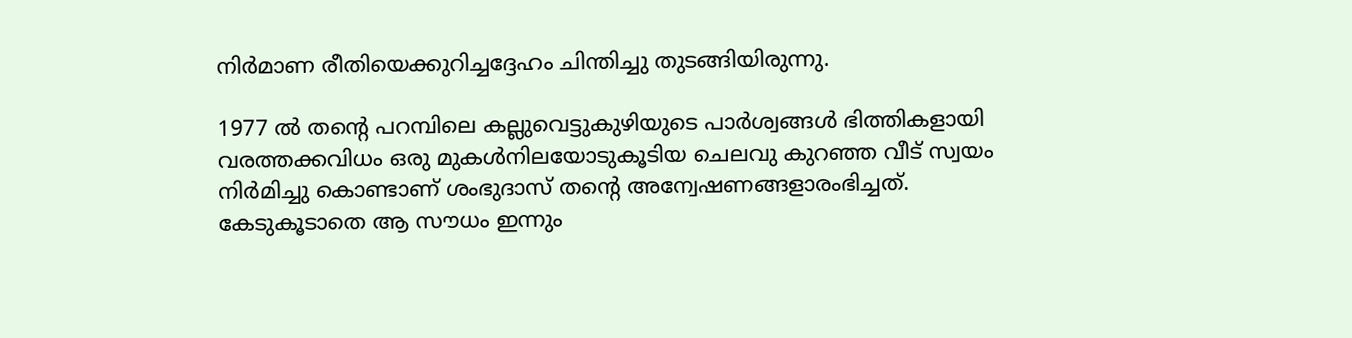നിര്‍മാണ രീതിയെക്കുറിച്ചദ്ദേഹം ചിന്തിച്ചു തുടങ്ങിയിരുന്നു.

1977 ല്‍ തന്റെ പറമ്പിലെ കല്ലുവെട്ടുകുഴിയുടെ പാര്‍ശ്വങ്ങള്‍ ഭിത്തികളായി വരത്തക്കവിധം ഒരു മുകള്‍നിലയോടുകൂടിയ ചെലവു കുറഞ്ഞ വീട് സ്വയം നിര്‍മിച്ചു കൊണ്ടാണ് ശംഭുദാസ് തന്റെ അന്വേഷണങ്ങളാരംഭിച്ചത്. കേടുകൂടാതെ ആ സൗധം ഇന്നും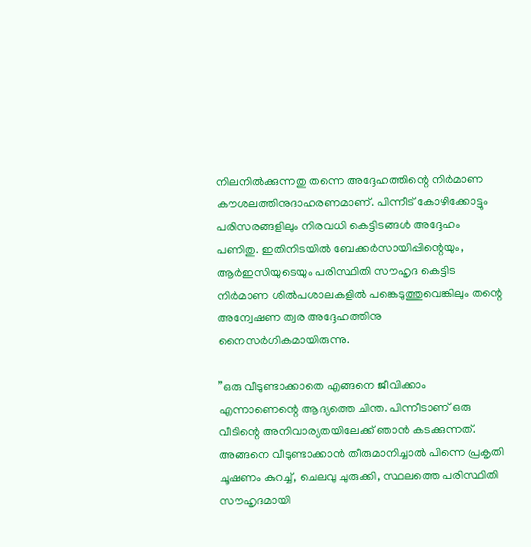നിലനില്‍ക്കുന്നതു തന്നെ അദ്ദേഹത്തിന്റെ നിര്‍മാണ കൗശലത്തിനുദാഹരണമാണ്. പിന്നീട് കോഴിക്കോട്ടും പരിസരങ്ങളിലും നിരവധി കെട്ടിടങ്ങള്‍ അദ്ദേഹം പണിതു. ഇതിനിടയില്‍ ബേക്കര്‍സായിപ്പിന്റെയും, ആര്‍ഇസിയുടെയും പരിസ്ഥിതി സൗഹൃദ കെട്ടിട നിര്‍മാണ ശില്‍പശാലകളില്‍ പങ്കെടുത്തുവെങ്കിലും തന്റെ അന്വേഷണ ത്വര അദ്ദേഹത്തിനു നൈസര്‍ഗികമായിരുന്നു.

”ഒരു വീടുണ്ടാക്കാതെ എങ്ങനെ ജീവിക്കാം എന്നാണെന്റെ ആദ്യത്തെ ചിന്ത. പിന്നീടാണ് ഒരു വീടിന്റെ അനിവാര്യതയിലേക്ക് ഞാന്‍ കടക്കുന്നത്. അങ്ങനെ വീടുണ്ടാക്കാന്‍ തീരുമാനിച്ചാല്‍ പിന്നെ പ്രകൃതി ചൂഷണം കുറച്ച്, ചെലവു ചുരുക്കി, സ്ഥലത്തെ പരിസ്ഥിതി സൗഹൃദമായി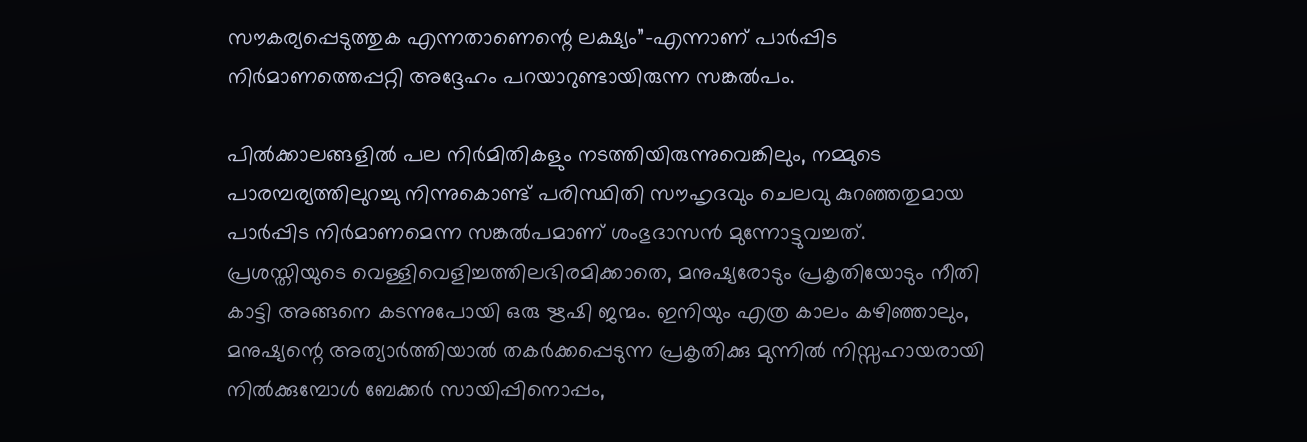സൗകര്യപ്പെടുത്തുക എന്നതാണെന്റെ ലക്ഷ്യം”-എന്നാണ് പാര്‍പ്പിട നിര്‍മാണത്തെപ്പറ്റി അദ്ദേഹം പറയാറുണ്ടായിരുന്ന സങ്കല്‍പം.

പില്‍ക്കാലങ്ങളില്‍ പല നിര്‍മിതികളും നടത്തിയിരുന്നുവെങ്കിലും, നമ്മുടെ പാരമ്പര്യത്തിലുറച്ചു നിന്നുകൊണ്ട് പരിസ്ഥിതി സൗഹൃദവും ചെലവു കുറഞ്ഞതുമായ പാര്‍പ്പിട നിര്‍മാണമെന്ന സങ്കല്‍പമാണ് ശംഭുദാസന്‍ മുന്നോട്ടുവച്ചത്. പ്രശസ്തിയുടെ വെള്ളിവെളിച്ചത്തിലഭിരമിക്കാതെ, മനുഷ്യരോടും പ്രകൃതിയോടും നീതി കാട്ടി അങ്ങനെ കടന്നുപോയി ഒരു ഋഷി ജന്മം. ഇനിയും എത്ര കാലം കഴിഞ്ഞാലും, മനുഷ്യന്റെ അത്യാര്‍ത്തിയാല്‍ തകര്‍ക്കപ്പെടുന്ന പ്രകൃതിക്കു മുന്നില്‍ നിസ്സഹായരായി നില്‍ക്കുമ്പോള്‍ ബേക്കര്‍ സായിപ്പിനൊപ്പം,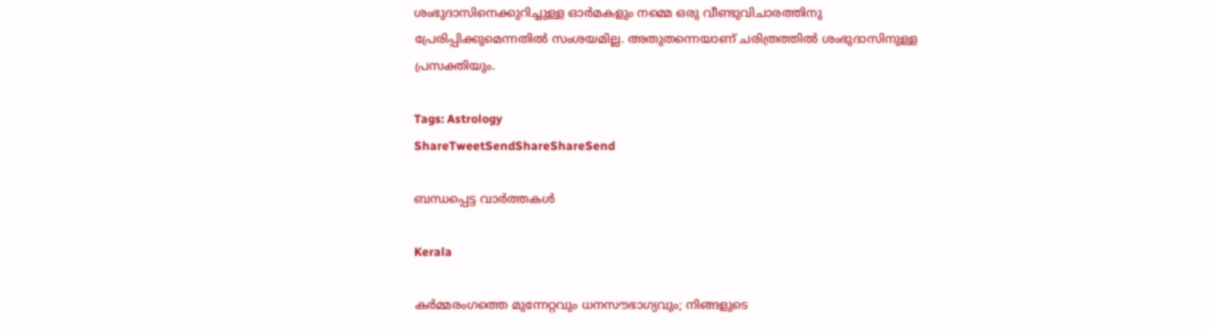ശംഭുദാസിനെക്കുറിച്ചുള്ള ഓര്‍മകളും നമ്മെ ഒരു വീണ്ടുവിചാരത്തിനു പ്രേരിപ്പിക്കുമെന്നതില്‍ സംശയമില്ല. അതുതന്നെയാണ് ചരിത്രത്തില്‍ ശംഭുദാസിനുള്ള പ്രസക്തിയും.

Tags: Astrology
ShareTweetSendShareShareSend

ബന്ധപ്പെട്ട വാര്‍ത്തകള്‍

Kerala

കർമ്മരംഗത്തെ മുന്നേറ്റവും ധനസൗഭാഗ്യവും; നിങ്ങളുടെ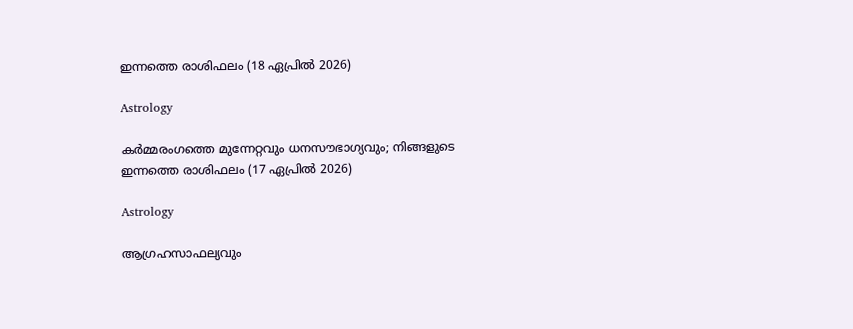ഇന്നത്തെ രാശിഫലം (18 ഏപ്രിൽ 2026)

Astrology

കർമ്മരംഗത്തെ മുന്നേറ്റവും ധനസൗഭാഗ്യവും; നിങ്ങളുടെ ഇന്നത്തെ രാശിഫലം (17 ഏപ്രിൽ 2026)

Astrology

ആഗ്രഹസാഫല്യവും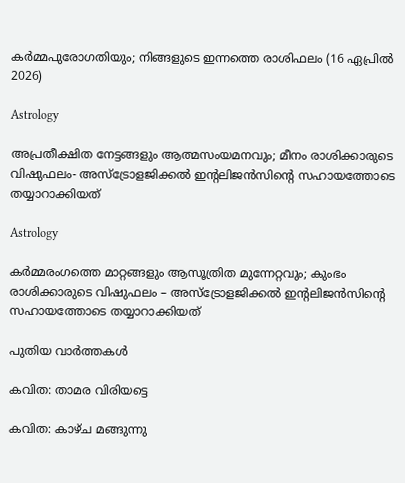കർമ്മപുരോഗതിയും; നിങ്ങളുടെ ഇന്നത്തെ രാശിഫലം (16 ഏപ്രിൽ 2026)

Astrology

അപ്രതീക്ഷിത നേട്ടങ്ങളും ആത്മസംയമനവും; മീനം രാശിക്കാരുടെ വിഷുഫലം- അസ്ട്രോളജിക്കൽ ഇന്റലിജൻസിന്റെ സഹായത്തോടെ തയ്യാറാക്കിയത്

Astrology

കർമ്മരംഗത്തെ മാറ്റങ്ങളും ആസൂത്രിത മുന്നേറ്റവും; കുംഭം രാശിക്കാരുടെ വിഷുഫലം – അസ്ട്രോളജിക്കൽ ഇന്റലിജൻസിന്റെ സഹായത്തോടെ തയ്യാറാക്കിയത്

പുതിയ വാര്‍ത്തകള്‍

കവിത: താമര വിരിയട്ടെ

കവിത: കാഴ്ച മങ്ങുന്നു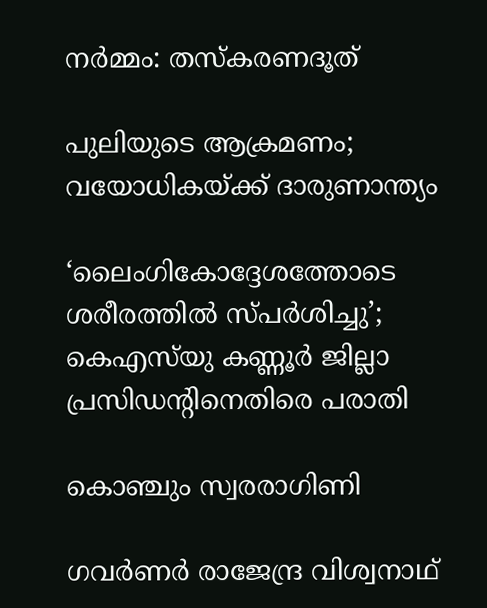നര്‍മ്മം: തസ്‌കരണദൂത്

പുലിയുടെ ആക്രമണം; വയോധികയ്‌ക്ക് ദാരുണാന്ത്യം

‘ലൈംഗികോദ്ദേശത്തോടെ ശരീരത്തില്‍ സ്പര്‍ശിച്ചു’; കെഎസ്‍യു കണ്ണൂർ ജില്ലാ പ്രസിഡന്റിനെതിരെ പരാതി

കൊഞ്ചും സ്വരരാഗിണി

ഗവര്‍ണര്‍ രാജേന്ദ്ര വിശ്വനാഥ്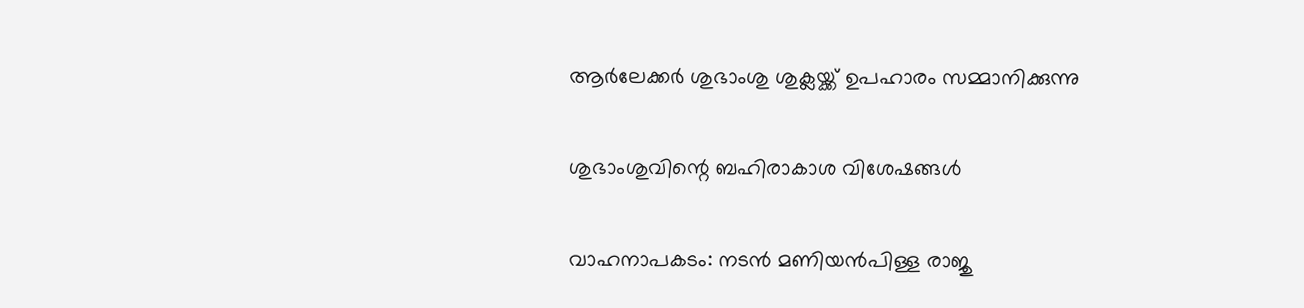ആര്‍ലേക്കര്‍ ശുഭാംശു ശുക്ലയ്ക്ക് ഉപഹാരം സമ്മാനിക്കുന്നു

ശുഭാംശുവിന്റെ ബഹിരാകാശ വിശേഷങ്ങള്‍

വാഹനാപകടം: നടൻ മണിയൻപിള്ള രാജു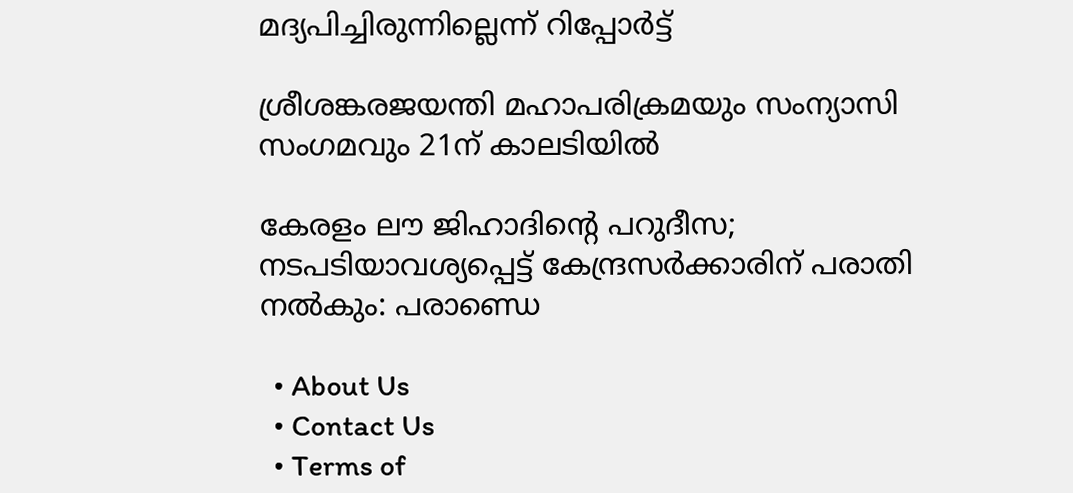മദ്യപിച്ചിരുന്നില്ലെന്ന് റിപ്പോർട്ട്

ശ്രീശങ്കരജയന്തി മഹാപരിക്രമയും സംന്യാസി സംഗമവും 21ന് കാലടിയില്‍

കേരളം ലൗ ജിഹാദിന്റെ പറുദീസ; നടപടിയാവശ്യപ്പെട്ട് കേന്ദ്രസര്‍ക്കാരിന് പരാതി നല്‍കും: പരാണ്ഡെ

  • About Us
  • Contact Us
  • Terms of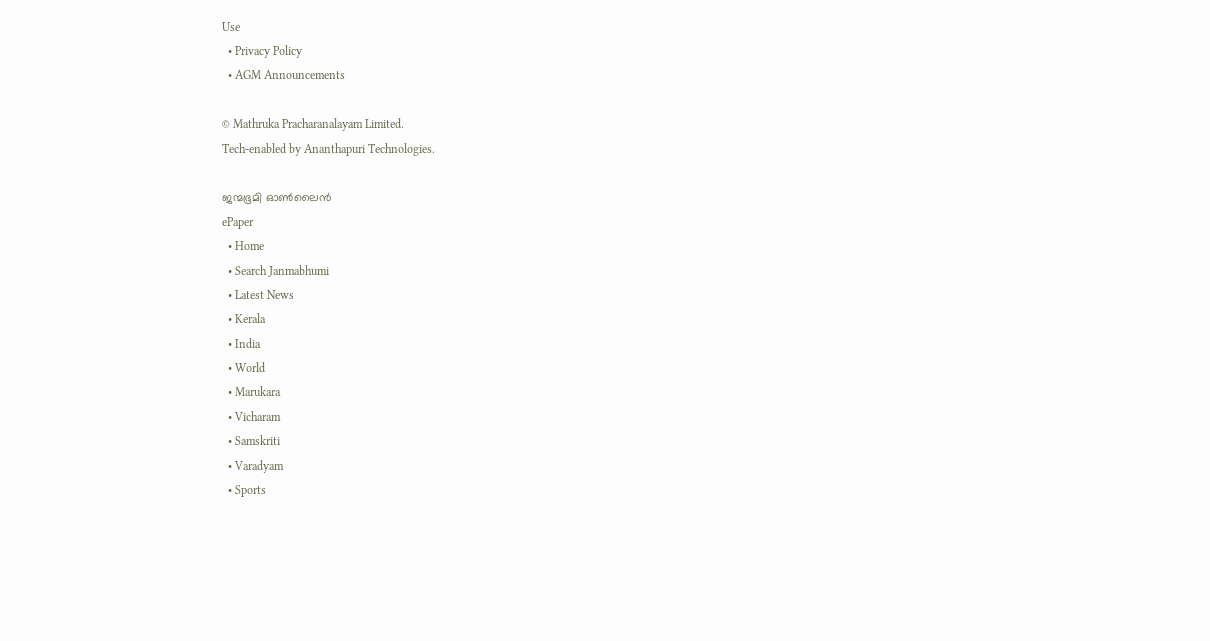Use
  • Privacy Policy
  • AGM Announcements

© Mathruka Pracharanalayam Limited.
Tech-enabled by Ananthapuri Technologies.

ജന്മഭൂമി ഓണ്‍ലൈന്‍
ePaper
  • Home
  • Search Janmabhumi
  • Latest News
  • Kerala
  • India
  • World
  • Marukara
  • Vicharam
  • Samskriti
  • Varadyam
  • Sports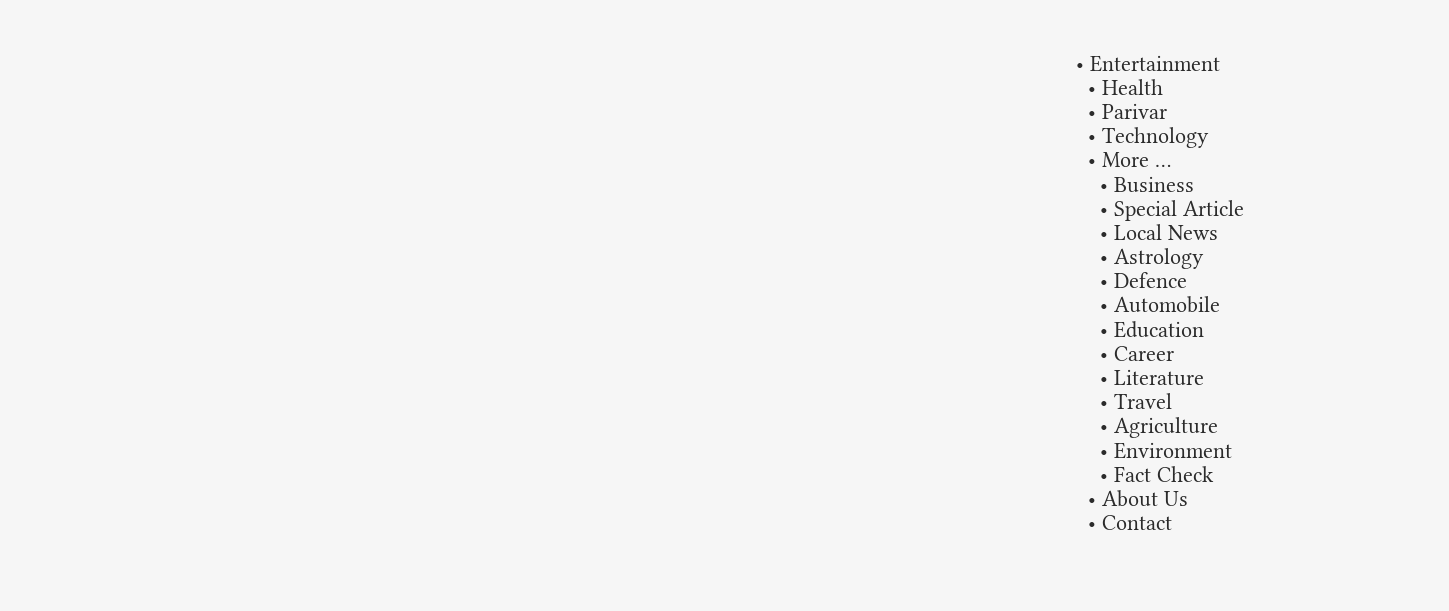• Entertainment
  • Health
  • Parivar
  • Technology
  • More …
    • Business
    • Special Article
    • Local News
    • Astrology
    • Defence
    • Automobile
    • Education
    • Career
    • Literature
    • Travel
    • Agriculture
    • Environment
    • Fact Check
  • About Us
  • Contact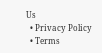Us
  • Privacy Policy
  • Terms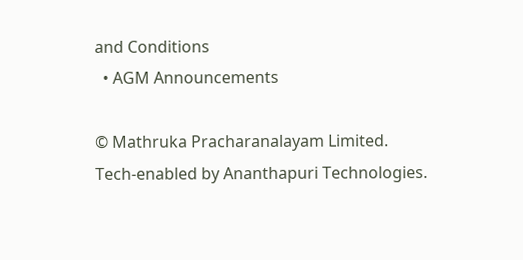and Conditions
  • AGM Announcements

© Mathruka Pracharanalayam Limited.
Tech-enabled by Ananthapuri Technologies.